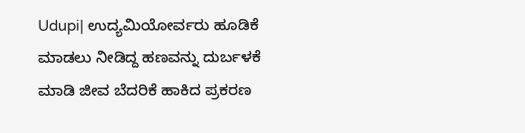Udupi| ಉದ್ಯಮಿಯೋರ್ವರು ಹೂಡಿಕೆ ಮಾಡಲು ನೀಡಿದ್ದ ಹಣವನ್ನು ದುರ್ಬಳಕೆ ಮಾಡಿ ಜೀವ ಬೆದರಿಕೆ ಹಾಕಿದ ಪ್ರಕರಣ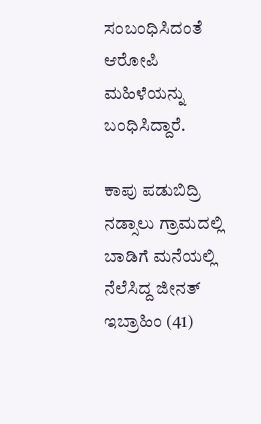ಸಂಬಂಧಿಸಿದಂತೆ ಆರೋಪಿ ಮಹಿಳೆಯನ್ನು ಬಂಧಿಸಿದ್ದಾರೆ.

ಕಾಪು ಪಡುಬಿದ್ರಿ ನಡ್ಸಾಲು ಗ್ರಾಮದಲ್ಲಿ ಬಾಡಿಗೆ ಮನೆಯಲ್ಲಿ ನೆಲೆಸಿದ್ದ ಜೀನತ್‌ ಇಬ್ರಾಹಿಂ (41)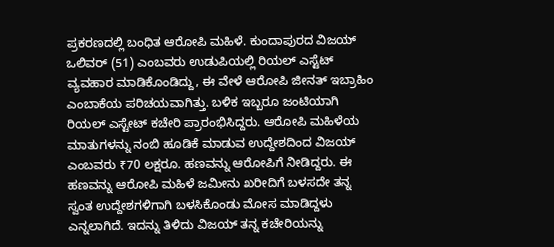ಪ್ರಕರಣದಲ್ಲಿ ಬಂಧಿತ ಆರೋಪಿ ಮಹಿಳೆ. ಕುಂದಾಪುರದ ವಿಜಯ್ ಒಲಿವರ್ (51) ಎಂಬವರು ಉಡುಪಿಯಲ್ಲಿ ರಿಯಲ್‌ ಎಸ್ಟೆಟ್‌ ವ್ಯವಹಾರ ಮಾಡಿಕೊಂಡಿದ್ದು, ಈ ವೇಳೆ ಆರೋಪಿ ಜೀನತ್‌ ಇಬ್ರಾಹಿಂ ಎಂಬಾಕೆಯ ಪರಿಚಯವಾಗಿತ್ತು. ಬಳಿಕ ಇಬ್ಬರೂ ಜಂಟಿಯಾಗಿ ರಿಯಲ್‌ ಎಸ್ಟೇಟ್‌ ಕಚೇರಿ ಪ್ರಾರಂಭಿಸಿದ್ದರು‌. ಆರೋಪಿ‌ ಮಹಿಳೆಯ ಮಾತುಗಳನ್ನು ನಂಬಿ ಹೂಡಿಕೆ ಮಾಡುವ ಉದ್ದೇಶದಿಂದ ವಿಜಯ್ ಎಂಬವರು ₹70 ಲಕ್ಷರೂ. ಹಣವನ್ನು ಆರೋಪಿಗೆ ನೀಡಿದ್ದರು. ಈ ಹಣವನ್ನು ಆರೋಪಿ ಮಹಿಳೆ ಜಮೀನು ಖರೀದಿಗೆ ಬಳಸದೇ ತನ್ನ ಸ್ವಂತ ಉದ್ದೇಶಗಳಿಗಾಗಿ ಬಳಸಿಕೊಂಡು ಮೋಸ ಮಾಡಿದ್ದಳು ಎನ್ನಲಾಗಿದೆ. ಇದನ್ನು ತಿಳಿದು ವಿಜಯ್ ತನ್ನ ಕಚೇರಿಯನ್ನು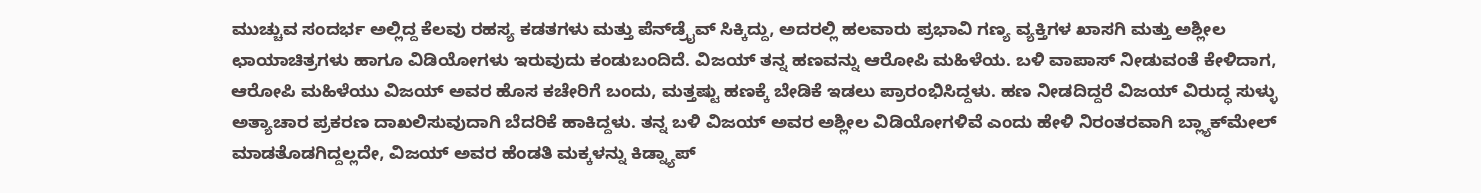ಮುಚ್ಚುವ ಸಂದರ್ಭ ಅಲ್ಲಿದ್ದ ಕೆಲವು ರಹಸ್ಯ ಕಡತಗಳು ಮತ್ತು ಪೆನ್‌ಡ್ರೈವ್‌ ಸಿಕ್ಕಿದ್ದು, ಅದರಲ್ಲಿ ಹಲವಾರು ಪ್ರಭಾವಿ ಗಣ್ಯ ವ್ಯಕ್ತಿಗಳ ಖಾಸಗಿ ಮತ್ತು ಅಶ್ಲೀಲ ಛಾಯಾಚಿತ್ರಗಳು ಹಾಗೂ ವಿಡಿಯೋಗಳು ಇರುವುದು ಕಂಡುಬಂದಿದೆ. ವಿಜಯ್ ತನ್ನ ಹಣವನ್ನು ಆರೋಪಿ ಮಹಿಳೆಯ. ಬಳಿ ವಾಪಾಸ್ ನೀಡುವಂತೆ ಕೇಳಿದಾಗ, ಆರೋಪಿ ಮಹಿಳೆಯು ವಿಜಯ್ ಅವರ ಹೊಸ ಕಚೇರಿಗೆ ಬಂದು, ಮತ್ತಷ್ಟು ಹಣಕ್ಕೆ ಬೇಡಿಕೆ ಇಡಲು ಪ್ರಾರಂಭಿಸಿದ್ದಳು. ಹಣ ನೀಡದಿದ್ದರೆ ವಿಜಯ್ ವಿರುದ್ಧ ಸುಳ್ಳು ಅತ್ಯಾಚಾರ ಪ್ರಕರಣ ದಾಖಲಿಸುವುದಾಗಿ ಬೆದರಿಕೆ ಹಾಕಿದ್ದಳು. ತನ್ನ ಬಳಿ ವಿಜಯ್ ಅವರ ಅಶ್ಲೀಲ ವಿಡಿಯೋಗಳಿವೆ ಎಂದು ಹೇಳಿ ನಿರಂತರವಾಗಿ ಬ್ಲ್ಯಾಕ್‌ಮೇಲ್‌ ಮಾಡತೊಡಗಿದ್ದಲ್ಲದೇ, ವಿಜಯ್ ಅವರ ಹೆಂಡತಿ ಮಕ್ಕಳನ್ನು ಕಿಡ್ನ್ಯಾಪ್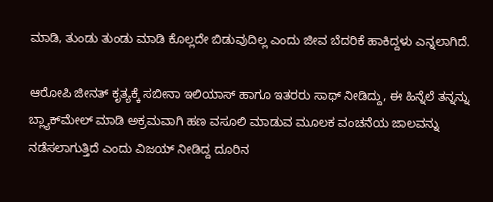ಮಾಡಿ, ತುಂಡು ತುಂಡು ಮಾಡಿ ಕೊಲ್ಲದೇ ಬಿಡುವುದಿಲ್ಲ ಎಂದು ಜೀವ ಬೆದರಿಕೆ ಹಾಕಿದ್ದಳು ಎನ್ನಲಾಗಿದೆ.

ಆರೋಪಿ ಜೀನತ್ ಕೃತ್ಯಕ್ಕೆ ಸಬೀನಾ ಇಲಿಯಾಸ್‌ ಹಾಗೂ ಇತರರು ಸಾಥ್ ನೀಡಿದ್ದು, ಈ ಹಿನ್ನೆಲೆ ತನ್ನನ್ನು ಬ್ಲ್ಯಾಕ್‌ಮೇಲ್‌ ಮಾಡಿ ಅಕ್ರಮವಾಗಿ ಹಣ ವಸೂಲಿ ಮಾಡುವ ಮೂಲಕ ವಂಚನೆಯ ಜಾಲವನ್ನು ನಡೆಸಲಾಗುತ್ತಿದೆ ಎಂದು ವಿಜಯ್ ನೀಡಿದ್ದ ದೂರಿನ‌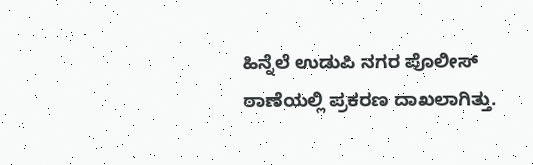ಹಿನ್ನೆಲೆ ಉಡುಪಿ ನಗರ ಪೊಲೀಸ್ ಠಾಣೆಯಲ್ಲಿ ಪ್ರಕರಣ ದಾಖಲಾಗಿತ್ತು.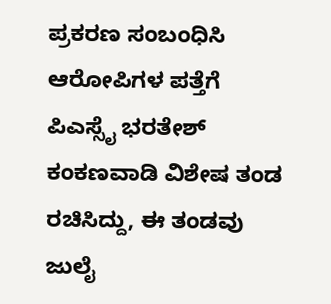ಪ್ರಕರಣ ಸಂಬಂಧಿಸಿ ಆರೋಪಿಗಳ ಪತ್ತೆಗೆ ಪಿಎಸ್ಸೈ ಭರತೇಶ್‌ ಕಂಕಣವಾಡಿ ವಿಶೇಷ ತಂಡ ರಚಿಸಿದ್ದು, ಈ ತಂಡವು ಜುಲೈ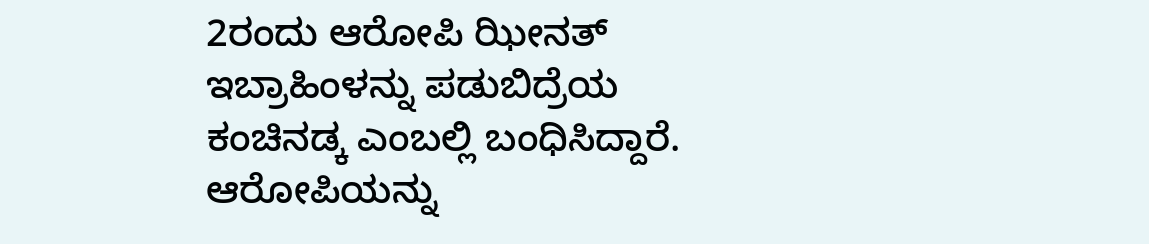2ರಂದು ಆರೋಪಿ ಝೀನತ್‌ ಇಬ್ರಾಹಿಂಳನ್ನು ಪಡುಬಿದ್ರೆಯ ಕಂಚಿನಡ್ಕ ಎಂಬಲ್ಲಿ ಬಂಧಿಸಿದ್ದಾರೆ. ಆರೋಪಿಯನ್ನು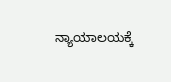ನ್ಯಾಯಾಲಯಕ್ಕೆ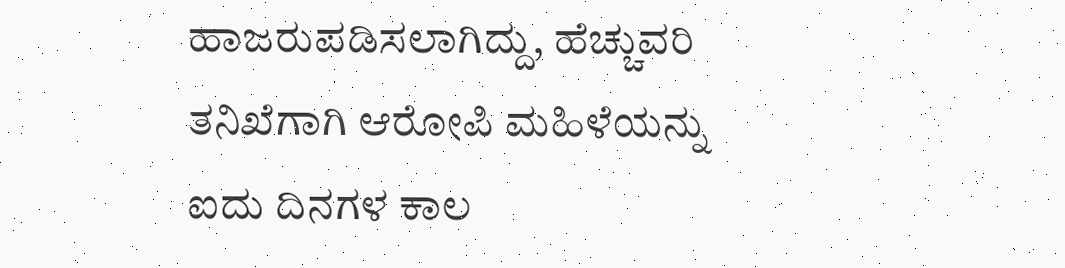ಹಾಜರುಪಡಿಸಲಾಗಿದ್ದು, ಹೆಚ್ಚುವರಿ ತನಿಖೆಗಾಗಿ ಆರೋಪಿ ಮಹಿಳೆಯನ್ನು ಐದು ದಿನಗಳ ಕಾಲ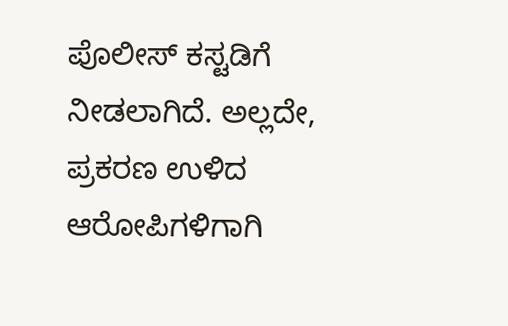ಪೊಲೀಸ್‌ ಕಸ್ಟಡಿಗೆ ನೀಡಲಾಗಿದೆ. ಅಲ್ಲದೇ, ಪ್ರಕರಣ ಉಳಿದ ಆರೋಪಿಗಳಿಗಾಗಿ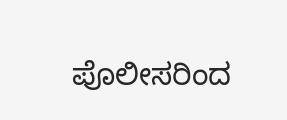ಪೊಲೀಸರಿಂದ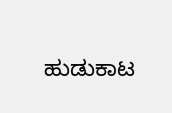ಹುಡುಕಾಟ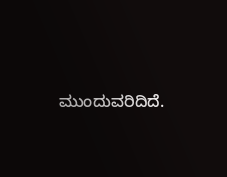ಮುಂದುವರಿದಿದೆ.